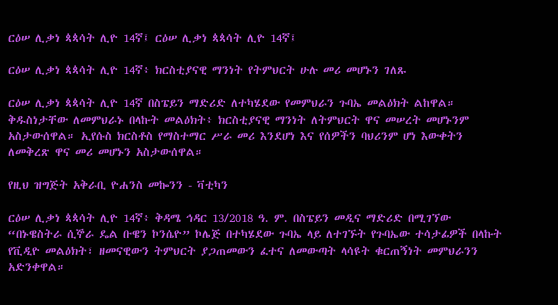ርዕሠ ሊቃነ ጳጳሳት ሊዮ 14ኛ፤ ርዕሠ ሊቃነ ጳጳሳት ሊዮ 14ኛ፤

ርዕሠ ሊቃነ ጳጳሳት ሊዮ 14ኛ፥ ክርስቲያናዊ ማንነት የትምህርት ሁሉ መሪ መሆኑን ገለጹ

ርዕሠ ሊቃነ ጳጳሳት ሊዮ 14ኛ በስፔይን ማድሪድ ለተካሄደው የመምህራን ጉባኤ መልዕክት ልከዋል። ቅዱስነታቸው ለመምህራኑ በላኩት መልዕክት፥ ክርስቲያናዊ ማንነት ለትምህርት ዋና መሠረት መሆኑንም አስታውሰዋል። ኢየሱስ ክርስቶስ የማስተማር ሥራ መሪ እንደሆነ እና የሰዎችን ባህሪንም ሆነ እውቀትን ለመቅረጽ ዋና መሪ መሆኑን አስታውሰዋል።

የዚህ ዝግጅት አቅራቢ ዮሐንስ መኰንን - ቫቲካን

ርዕሠ ሊቃነ ጳጳሳት ሊዮ 14ኛ፥ ቅዳሜ ኅዳር 13/2018 ዓ. ም. በስፔይን መዲና ማድሪድ በሚገኘው “በኑዌስትራ ሲኞራ ዴል ቡዌን ኮንሴዮ” ኮሌጅ በተካሄደው ጉባኤ ላይ ለተገኙት የጉባኤው ተሳታፊዎች በላኩት የቪዲዮ መልዕክት፣ ዘመናዊውን ትምህርት ያጋጠመውን ፈተና ለመውጣት ላሳዩት ቁርጠኝነት መምህራንን አድንቀዋል።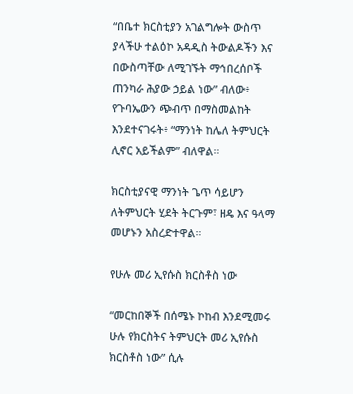“በቤተ ክርስቲያን አገልግሎት ውስጥ ያላችሁ ተልዕኮ አዳዲስ ትውልዶችን እና በውስጣቸው ለሚገኙት ማኅበረሰቦች ጠንካራ ሕያው ኃይል ነው” ብለው፥ የጉባኤውን ጭብጥ በማስመልከት እንደተናገሩት፥ “ማንነት ከሌለ ትምህርት ሊኖር አይችልም” ብለዋል።

ክርስቲያናዊ ማንነት ጌጥ ሳይሆን ለትምህርት ሂደት ትርጉም፣ ዘዴ እና ዓላማ መሆኑን አስረድተዋል።

የሁሉ መሪ ኢየሱስ ክርስቶስ ነው

“መርከበኞች በሰሜኑ ኮከብ እንደሚመሩ ሁሉ የክርስትና ትምህርት መሪ ኢየሱስ ክርስቶስ ነው” ሲሉ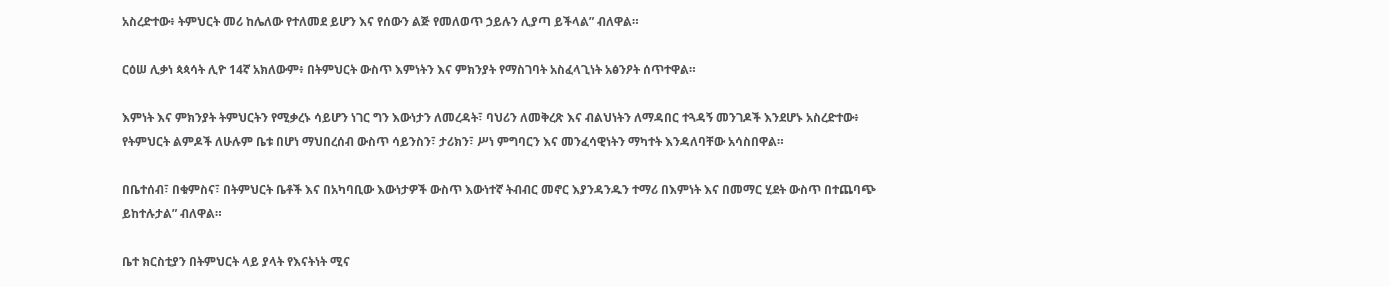አስረድተው፥ ትምህርት መሪ ከሌለው የተለመደ ይሆን እና የሰውን ልጅ የመለወጥ ኃይሉን ሊያጣ ይችላል” ብለዋል።

ርዕሠ ሊቃነ ጳጳሳት ሊዮ 14ኛ አክለውም፥ በትምህርት ውስጥ እምነትን እና ምክንያት የማስገባት አስፈላጊነት አፅንዖት ሰጥተዋል።

እምነት እና ምክንያት ትምህርትን የሚቃረኑ ሳይሆን ነገር ግን እውነታን ለመረዳት፣ ባህሪን ለመቅረጽ እና ብልህነትን ለማዳበር ተጓዳኝ መንገዶች እንደሆኑ አስረድተው፥ የትምህርት ልምዶች ለሁሉም ቤቱ በሆነ ማህበረሰብ ውስጥ ሳይንስን፣ ታሪክን፣ ሥነ ምግባርን እና መንፈሳዊነትን ማካተት እንዳለባቸው አሳስበዋል።

በቤተሰብ፣ በቁምስና፣ በትምህርት ቤቶች እና በአካባቢው እውነታዎች ውስጥ እውነተኛ ትብብር መኖር እያንዳንዱን ተማሪ በእምነት እና በመማር ሂደት ውስጥ በተጨባጭ ይከተሉታል” ብለዋል።

ቤተ ክርስቲያን በትምህርት ላይ ያላት የእናትነት ሚና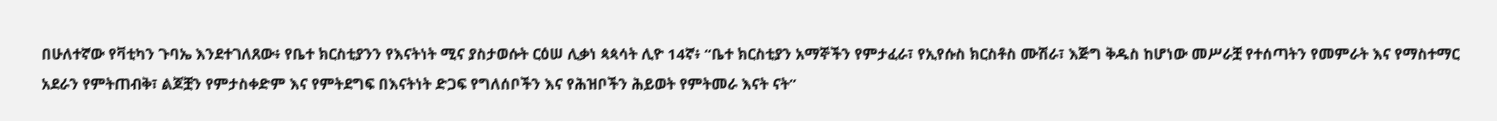በሁለተኛው የቫቲካን ጉባኤ እንደተገለጸው፥ የቤተ ክርስቲያንን የእናትነት ሚና ያስታወሱት ርዕሠ ሊቃነ ጳጳሳት ሊዮ 14ኛ፥ “ቤተ ክርስቲያን አማኞችን የምታፈራ፣ የኢየሱስ ክርስቶስ ሙሽራ፣ እጅግ ቅዱስ ከሆነው መሥራቿ የተሰጣትን የመምራት እና የማስተማር አደራን የምትጠብቅ፣ ልጆቿን የምታስቀድም እና የምትደግፍ በእናትነት ድጋፍ የግለሰቦችን እና የሕዝቦችን ሕይወት የምትመራ እናት ናት”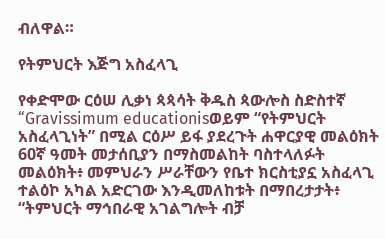ብለዋል።

የትምህርት እጅግ አስፈላጊ

የቀድሞው ርዕሠ ሊቃነ ጳጳሳት ቅዱስ ጳውሎስ ስድስተኛ “Gravissimum educationisወይም “የትምህርት አስፈላጊነት” በሚል ርዕሥ ይፋ ያደረጉት ሐዋርያዊ መልዕክት 60ኛ ዓመት መታሰቢያን በማስመልከት ባስተላለፉት መልዕክት፥ መምህራን ሥራቸውን የቤተ ክርስቲያኗ አስፈላጊ ተልዕኮ አካል አድርገው እንዲመለከቱት በማበረታታት፥ “ትምህርት ማኅበራዊ አገልግሎት ብቻ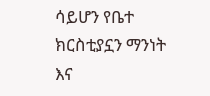ሳይሆን የቤተ ክርስቲያኗን ማንነት እና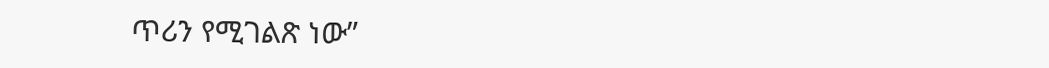ጥሪን የሚገልጽ ነው”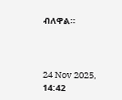ብለዋል።



24 Nov 2025, 14:42